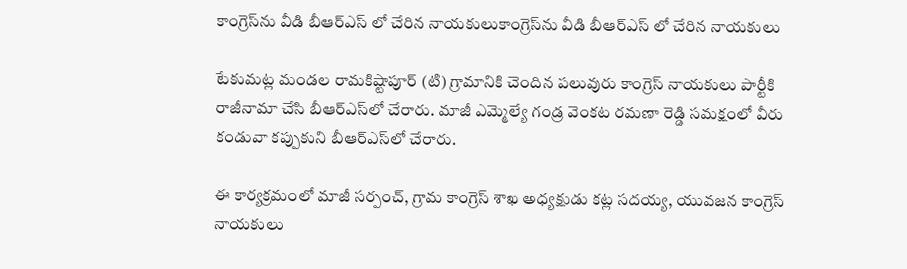కాంగ్రెస్‌ను వీడి బీఆర్ఎస్ లో చేరిన నాయకులుకాంగ్రెస్‌ను వీడి బీఆర్ఎస్ లో చేరిన నాయకులు

టేకుమట్ల మండల రామకిష్టాపూర్ (టి) గ్రామానికి చెందిన పలువురు కాంగ్రెస్ నాయకులు పార్టీకి రాజీనామా చేసి బీఆర్ఎస్‌లో చేరారు. మాజీ ఎమ్మెల్యే గండ్ర వెంకట రమణా రెడ్డి సమక్షంలో వీరు కండువా కప్పుకుని బీఆర్ఎస్‌లో చేరారు.

ఈ కార్యక్రమంలో మాజీ సర్పంచ్, గ్రామ కాంగ్రెస్ శాఖ అధ్యక్షుడు కట్ల సదయ్య, యువజన కాంగ్రెస్ నాయకులు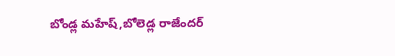బోండ్ల మహేష్,బోలెడ్ల రాజేందర్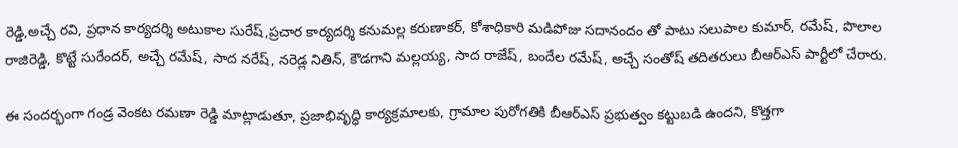రెడ్డి,అచ్చే రవి, ప్రధాన కార్యదర్శి అటుకాల సురేష్,ప్రచార కార్యదర్శి కనుమల్ల కరుణాకర్, కోశాధికారి మడిపోజు సదానందం తో పాటు సలుపాల కుమార్, రమేష్, పొలాల రాజిరెడ్డి, కొట్టే సురేందర్, అచ్చే రమేష్, సాద నరేష్, నరెడ్ల నితిన్, కౌడగాని మల్లయ్య, సాద రాజేష్, బందేల రమేష్, అచ్చే సంతోష్ తదితరులు బీఆర్ఎస్ పార్టీలో చేరారు.

ఈ సందర్భంగా గండ్ర వెంకట రమణా రెడ్డి మాట్లాడుతూ, ప్రజాభివృద్ధి కార్యక్రమాలకు, గ్రామాల పురోగతికి బీఆర్ఎస్ ప్రభుత్వం కట్టుబడి ఉందని, కొత్తగా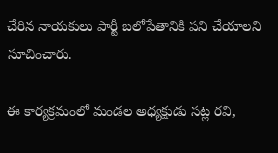చేరిన నాయకులు పార్టీ బలోపేతానికి పని చేయాలని సూచించారు.

ఈ కార్యక్రమంలో మండల అధ్యక్షుడు సట్ల రవి,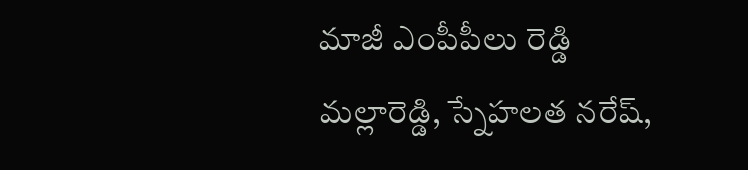మాజీ ఎంపీపీలు రెడ్డి మల్లారెడ్డి, స్నేహలత నరేష్,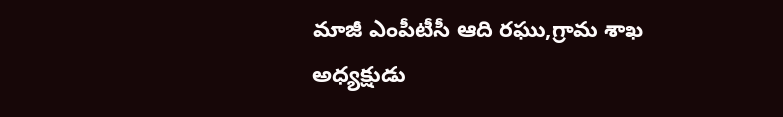మాజీ ఎంపీటీసీ ఆది రఘు,గ్రామ శాఖ అధ్యక్షుడు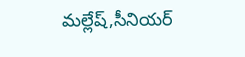మల్లేష్,సీనియర్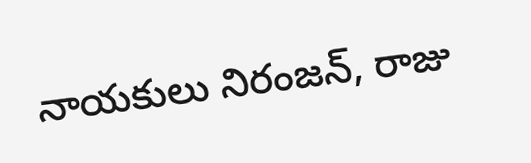నాయకులు నిరంజన్, రాజు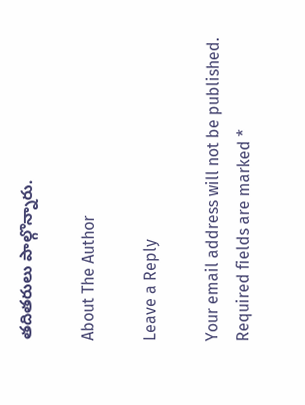తదితరులు పాల్గొన్నారు.

About The Author

Leave a Reply

Your email address will not be published. Required fields are marked *